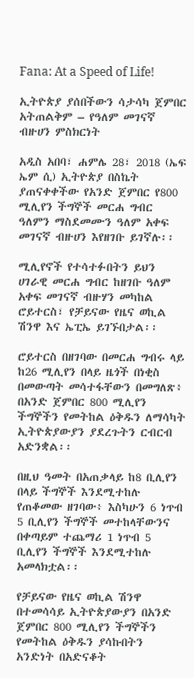Fana: At a Speed of Life!

ኢትዮጵያ ያሰበችውን ሳታሳካ ጀምበር አትጠልቅም – የዓለም መገናኛ ብዙሀን ምስክርነት

አዲስ አበባ፣ ሐምሌ 28፣ 2018 (ኤፍ ኤም ሲ) ኢትዮጵያ በስኬት ያጠናቀቀችው የአንድ ጀምበር የ800 ሚሊየን ችግኞች መርሐ ግብር ዓለምን ማስደመሙን ዓለም አቀፍ መገናኛ ብዙሀን እየዘገቡ ይገኛሉ፡፡

ሚሊየኖች የተሳተፉበትን ይህን ሀገራዊ መርሐ ግብር ከዘገቡ ዓለም አቀፍ መገናኛ ብዙሃን መካከል ሮይተርስ፣ የቻይናው የዜና ወኪል ሽንዋ እና ኤፒኤ ይገኙበታል፡፡

ሮይተርስ በዘገባው በመርሐ ግብሩ ላይ ከ26 ሚሊየን በላይ ዜጎች በነቂስ በመውጣት መሳተፋቸውን በመግለጽ፥ በአንድ ጀምበር 800 ሚሊየን ችግኞችን የመትከል ዕቅዱን ለማሳካት ኢትዮጵያውያን ያደረጉትን ርብርብ አድንቋል፡፡

በዚህ ዓመት በአጠቃላይ ከ8 ቢሊየን በላይ ችግኞች እንደሚተከሉ የጠቆመው ዘገባው፥ እስካሁን 6 ነጥብ 5 ቢሊየን ችግኞች መተከላቸውንና በቀጣይም ተጨማሪ 1 ነጥብ 5 ቢሊየን ችግኞች እንደሚተከሉ አመላክቷል፡፡

የቻይናው የዜና ወኪል ሽንዋ በተመሳሳይ ኢትዮጵያውያን በአንድ ጀምበር 800 ሚሊየን ችግኞችን የመትከል ዕቅዱን ያሳኩበትን አንድነት በአድናቆት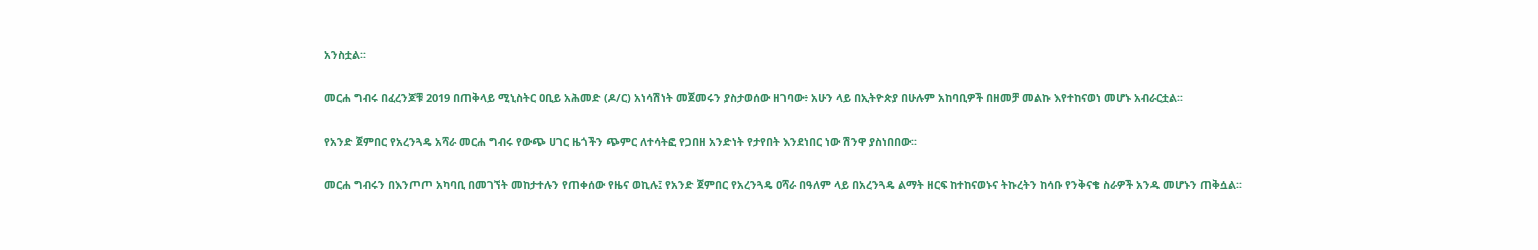አንስቷል፡፡

መርሐ ግብሩ በፈረንጆቹ 2019 በጠቅላይ ሚኒስትር ዐቢይ አሕመድ (ዶ/ር) አነሳሽነት መጀመሩን ያስታወሰው ዘገባው፥ አሁን ላይ በኢትዮጵያ በሁሉም አከባቢዎች በዘመቻ መልኩ እየተከናወነ መሆኑ አብራርቷል፡፡

የአንድ ጀምበር የአረንጓዴ አሻራ መርሐ ግብሩ የውጭ ሀገር ዜጎችን ጭምር ለተሳትፎ የጋበዘ አንድነት የታየበት እንደነበር ነው ሽንዋ ያስነበበው፡፡

መርሐ ግብሩን በእንጦጦ አካባቢ በመገኘት መከታተሉን የጠቀሰው የዜና ወኪሉ፤ የአንድ ጀምበር የአረንጓዴ ዐሻራ በዓለም ላይ በአረንጓዴ ልማት ዘርፍ ከተከናወኑና ትኩረትን ከሳቡ የንቅናቄ ስራዎች አንዱ መሆኑን ጠቅሷል፡፡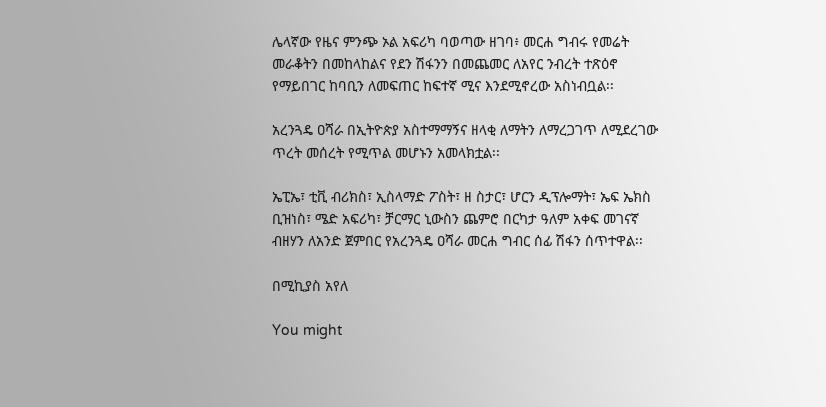ሌላኛው የዜና ምንጭ ኦል አፍሪካ ባወጣው ዘገባ፥ መርሐ ግብሩ የመሬት መራቆትን በመከላከልና የደን ሽፋንን በመጨመር ለአየር ንብረት ተጽዕኖ የማይበገር ከባቢን ለመፍጠር ከፍተኛ ሚና እንደሚኖረው አስነብቧል፡፡

አረንጓዴ ዐሻራ በኢትዮጵያ አስተማማኝና ዘላቂ ለማትን ለማረጋገጥ ለሚደረገው ጥረት መሰረት የሚጥል መሆኑን አመላክቷል፡፡

ኤፒኤ፣ ቲቪ ብሪክስ፣ ኢስላማድ ፖስት፣ ዘ ስታር፣ ሆርን ዲፕሎማት፣ ኤፍ ኤክስ ቢዝነስ፣ ሜድ አፍሪካ፣ ቻርማር ኒውስን ጨምሮ በርካታ ዓለም አቀፍ መገናኛ ብዘሃን ለአንድ ጀምበር የአረንጓዴ ዐሻራ መርሐ ግብር ሰፊ ሽፋን ሰጥተዋል፡፡

በሚኪያስ አየለ

You might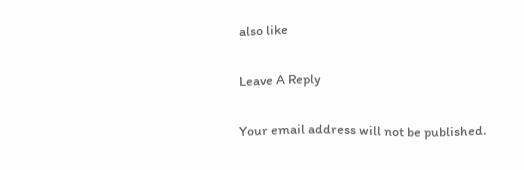also like

Leave A Reply

Your email address will not be published.